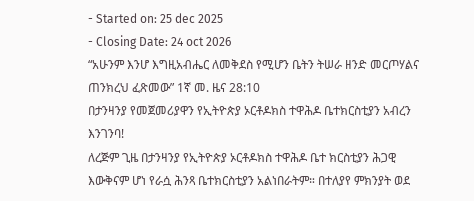- Started on: 25 dec 2025
- Closing Date: 24 oct 2026
“አሁንም እንሆ እግዚአብሔር ለመቅደስ የሚሆን ቤትን ትሠራ ዘንድ መርጦሃልና ጠንክረህ ፈጽመው” 1ኛ መ. ዜና 28:10
በታንዛንያ የመጀመሪያዋን የኢትዮጵያ ኦርቶዶክስ ተዋሕዶ ቤተክርስቲያን አብረን እንገንባ!
ለረጅም ጊዜ በታንዛንያ የኢትዮጵያ ኦርቶዶክስ ተዋሕዶ ቤተ ክርስቲያን ሕጋዊ እውቅናም ሆነ የራሷ ሕንጻ ቤተክርስቲያን አልነበራትም። በተለያየ ምክንያት ወደ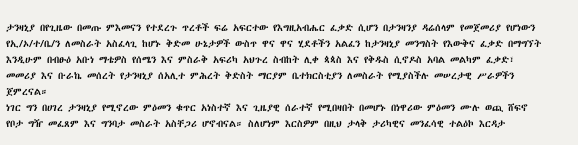ታንዛኒያ በየጊዜው በመጡ ምእመናን የተደረጉ ጥረቶች ፍሬ አፍርተው የእግዚአብሔር ፈቃድ ሲሆን በታንዛንያ ዳሬሰላም የመጀመሪያ የሆነውን የኢ/ኦ/ተ/ቤ/ን ለመስራት አስፈላጊ ከሆኑ ቅድመ ሁኔታዎች ውስጥ ዋና ዋና ሂደቶችን አልፈን ከታንዛኒያ መንግስት የእውቅና ፈቃድ በማግኘት እንዲሁም በብፁዕ አቡነ ማቴዎስ የሰሜን እና ምስራቅ አፍሪካ አህጉረ ስብከት ሊቀ ጳጳስ እና የቅዱስ ሲኖዶስ አባል መልካም ፈቃድ፣ መመሪያ እና ቡራኬ መሰረት የታንዛኒያ ሰአሊተ ምሕረት ቅድስት ማርያም ቤተክርስቲያን ለመስራት የሚያስችሉ መሠረታዊ ሥራዎችን ጀምረናል።
ነገር ግን በሀገረ ታንዛኒያ የሚኖረው ምዕመን ቁጥር አነስተኛ እና ጊዜያዊ ሰራተኛ የሚበዛበት በመሆኑ በነዋሪው ምዕመን ሙሉ ወጪ ሸፍኖ የቦታ ግዥ መፈጸም እና ግንባታ መስራት አስቸጋሪ ሆኖብናል። ስለሆነም እርስዎም በዚህ ታላቅ ታሪካዊና መንፈሳዊ ተልዕኮ እርዳታ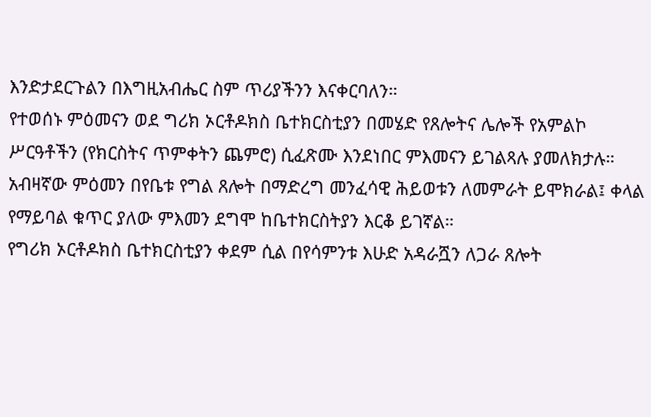እንድታደርጉልን በእግዚአብሔር ስም ጥሪያችንን እናቀርባለን።
የተወሰኑ ምዕመናን ወደ ግሪክ ኦርቶዶክስ ቤተክርስቲያን በመሄድ የጸሎትና ሌሎች የአምልኮ ሥርዓቶችን (የክርስትና ጥምቀትን ጨምሮ) ሲፈጽሙ እንደነበር ምእመናን ይገልጻሉ ያመለክታሉ።
አብዛኛው ምዕመን በየቤቱ የግል ጸሎት በማድረግ መንፈሳዊ ሕይወቱን ለመምራት ይሞክራል፤ ቀላል የማይባል ቁጥር ያለው ምእመን ደግሞ ከቤተክርስትያን እርቆ ይገኛል።
የግሪክ ኦርቶዶክስ ቤተክርስቲያን ቀደም ሲል በየሳምንቱ እሁድ አዳራሿን ለጋራ ጸሎት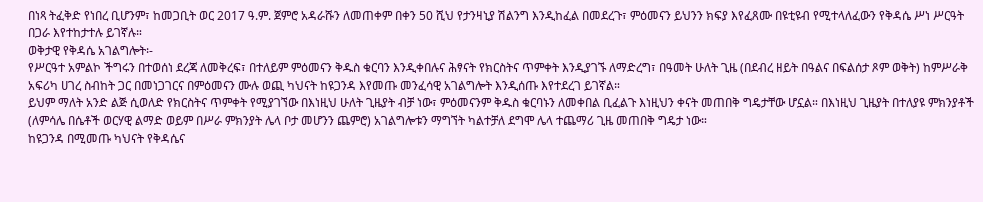በነጻ ትፈቅድ የነበረ ቢሆንም፣ ከመጋቢት ወር 2017 ዓ.ም. ጀምሮ አዳራሹን ለመጠቀም በቀን 50 ሺህ የታንዛኒያ ሽልንግ እንዲከፈል በመደረጉ፣ ምዕመናን ይህንን ክፍያ እየፈጸሙ በዩቲዩብ የሚተላለፈውን የቅዳሴ ሥነ ሥርዓት በጋራ እየተከታተሉ ይገኛሉ።
ወቅታዊ የቅዳሴ አገልግሎት፡-
የሥርዓተ አምልኮ ችግሩን በተወሰነ ደረጃ ለመቅረፍ፣ በተለይም ምዕመናን ቅዱስ ቁርባን እንዲቀበሉና ሕፃናት የክርስትና ጥምቀት እንዲያገኙ ለማድረግ፣ በዓመት ሁለት ጊዜ (በደብረ ዘይት በዓልና በፍልሰታ ጾም ወቅት) ከምሥራቅ አፍሪካ ሀገረ ስብከት ጋር በመነጋገርና በምዕመናን ሙሉ ወጪ ካህናት ከዩጋንዳ እየመጡ መንፈሳዊ አገልግሎት እንዲሰጡ እየተደረገ ይገኛል።
ይህም ማለት አንድ ልጅ ሲወለድ የክርስትና ጥምቀት የሚያገኘው በእነዚህ ሁለት ጊዜያት ብቻ ነው፣ ምዕመናንም ቅዱስ ቁርባኑን ለመቀበል ቢፈልጉ እነዚህን ቀናት መጠበቅ ግዴታቸው ሆኗል። በእነዚህ ጊዜያት በተለያዩ ምክንያቶች (ለምሳሌ በሴቶች ወርሃዊ ልማድ ወይም በሥራ ምክንያት ሌላ ቦታ መሆንን ጨምሮ) አገልግሎቱን ማግኘት ካልተቻለ ደግሞ ሌላ ተጨማሪ ጊዜ መጠበቅ ግዴታ ነው።
ከዩጋንዳ በሚመጡ ካህናት የቅዳሴና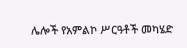ሌሎች የአምልኮ ሥርዓቶች መካሄድ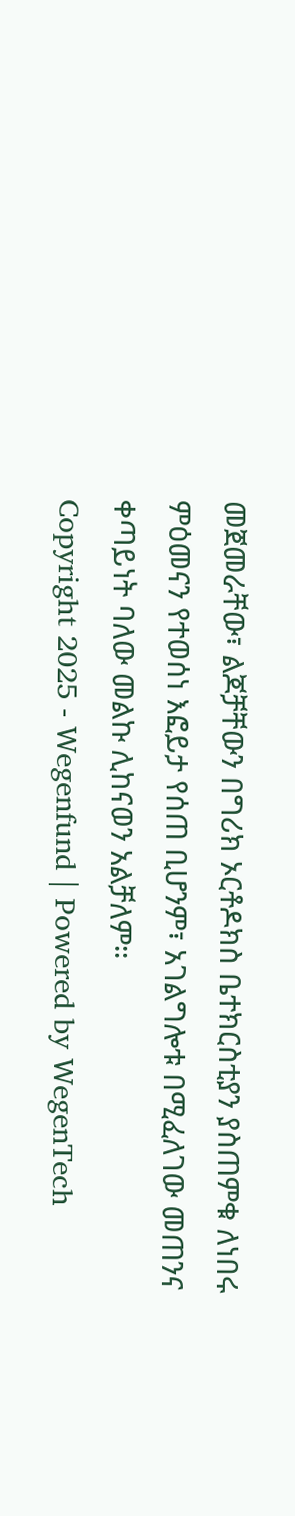መጀመራቸው፣ ልጆቻቸውን በግሪክ ኦርቶዶክስ ቤተክርስቲያን ያስጠምቁ ለነበሩ ምዕመናን የተወሰነ እፎይታ የሰጠ ቢሆንም፣ አገልግሎቱ በሚፈለገው መጠንና ቀጣይነት ባለው መልኩ ሊከናወን አልቻለም።
Copyright 2025 - Wegenfund | Powered by WegenTech